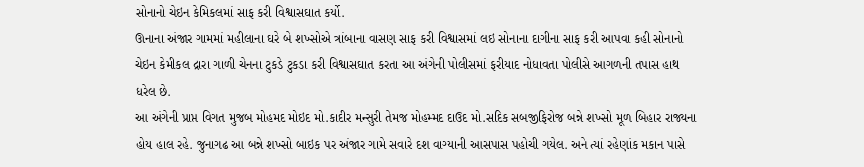સોનાનો ચેઇન કેમિકલમાં સાફ કરી વિશ્વાસઘાત કર્યો.
ઊનાના અંજાર ગામમાં મહીલાના ઘરે બે શખ્સોએ ત્રાંબાના વાસણ સાફ કરી વિશ્વાસમાં લઇ સોનાના દાગીના સાફ કરી આપવા કહી સોનાનો ચેઇન કેમીકલ દ્રારા ગાળી ચેનના ટુકડે ટુકડા કરી વિશ્વાસઘાત કરતા આ અંગેની પોલીસમાં ફરીયાદ નોધાવતા પોલીસે આગળની તપાસ હાથ ધરેલ છે.
આ અંગેની પ્રાપ્ત વિગત મુજબ મોહમદ મોઇદ મો.કાદીર મન્સુરી તેમજ મોહમ્મદ દાઉદ મો.સદિક સબજીફિરોજ બન્ને શખ્સો મૂળ બિહાર રાજ્યના હોય હાલ રહે. જુનાગઢ આ બન્ને શખ્સો બાઇક પર અંજાર ગામે સવારે દશ વાગ્યાની આસપાસ પહોચી ગયેલ. અને ત્યાં રહેણાંક મકાન પાસે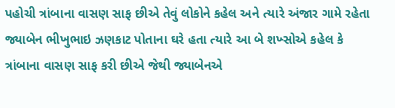પહોચી ત્રાંબાના વાસણ સાફ છીએ તેવું લોકોને કહેલ અને ત્યારે અંજાર ગામે રહેતા જ્યાબેન ભીખુભાઇ ઝણકાટ પોતાના ઘરે હતા ત્યારે આ બે શખ્સોએ કહેલ કે ત્રાંબાના વાસણ સાફ કરી છીએ જેથી જ્યાબેનએ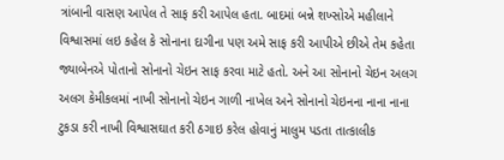ત્રાંબાની વાસણ આપેલ તે સાફ કરી આપેલ હતા. બાદમાં બન્ને શખ્સોએ મહીલાને વિશ્વાસમાં લઇ કહેલ કે સોનાના દાગીના પણ અમે સાફ કરી આપીએ છીએ તેમ કહેતા જ્યાબેનએ પોતાનો સોનાનો ચેઇન સાફ કરવા માટે હતો. અને આ સોનાનો ચેઇન અલગ અલગ કેમીકલમાં નાખી સોનાનો ચેઇન ગાળી નાખેલ અને સોનાનો ચેઇનના નાના નાના ટુકડા કરી નાખી વિશ્વાસઘાત કરી ઠગાઇ કરેલ હોવાનું માલુમ પડતા તાત્કાલીક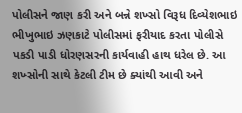પોલીસને જાણ કરી અને બન્ને શખ્સો વિરૂધ દિવ્યેશભાઇ ભીખુભાઇ ઝણકાટે પોલીસમાં ફરીયાદ કરતા પોલીસે પકડી પાડી ધોરણસરની કાર્યવાહી હાથ ધરેલ છે. આ શખ્સોની સાથે કેટલી ટીમ છે ક્યાંથી આવી અને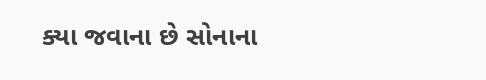ક્યા જવાના છે સોનાના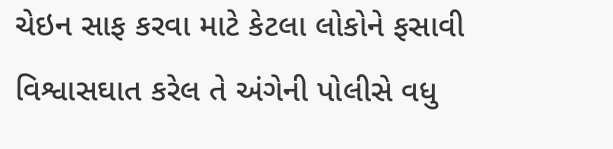ચેઇન સાફ કરવા માટે કેટલા લોકોને ફસાવી વિશ્વાસઘાત કરેલ તે અંગેની પોલીસે વધુ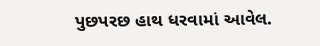પુછપરછ હાથ ધરવામાં આવેલ.